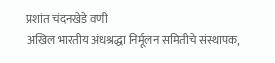प्रशांत चंदनखेडे वणी
अखिल भारतीय अंधश्रद्धा निर्मूलन समितीचे संस्थापक,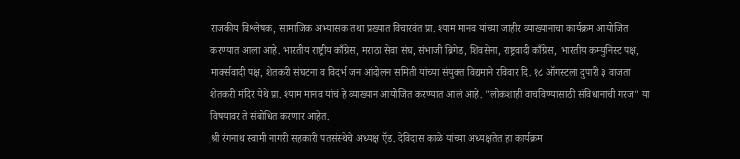राजकीय विश्लेषक, सामाजिक अभ्यासक तथा प्रख्यात विचारवंत प्रा. श्याम मानव यांच्या जाहीर व्याख्यानाचा कार्यक्रम आयोजित करण्यात आला आहे. भारतीय राष्ट्रीय काँग्रेस, मराठा सेवा संघ, संभाजी ब्रिगेड, शिवसेना, राष्ट्रवादी काँग्रेस, भारतीय कम्युनिस्ट पक्ष, मार्क्सवादी पक्ष, शेतकरी संघटना व विदर्भ जन आंदोलन समिती यांच्या संयुक्त विद्यमाने रविवार दि. १८ ऑगस्टला दुपारी ३ वाजता शेतकरी मंदिर येथे प्रा. श्याम मानव यांचं हे व्याख्यान आयोजित करण्यात आलं आहे. "लोकशाही वाचविण्यासाठी संविधानाची गरज" या विषयावर ते संबोधित करणार आहेत.
श्री रंगनाथ स्वामी नागरी सहकारी पतसंस्थेचे अध्यक्ष ऍड. देविदास काळे यांच्या अध्यक्षतेत हा कार्यक्रम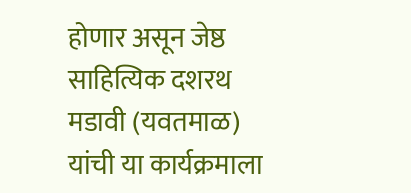होणार असून जेष्ठ साहित्यिक दशरथ मडावी (यवतमाळ) यांची या कार्यक्रमाला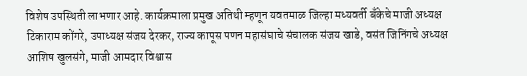विशेष उपस्थिती लाभणार आहे. कार्यक्रमाला प्रमुख अतिथी म्हणून यवतमाळ जिल्हा मध्यवर्ती बँकेचे माजी अध्यक्ष टिकाराम कोंगरे, उपाध्यक्ष संजय देरकर, राज्य कापूस पणन महासंघाचे संचालक संजय खाडे, वसंत जिनिंगचे अध्यक्ष आशिष खुलसंगे, माजी आमदार विश्वास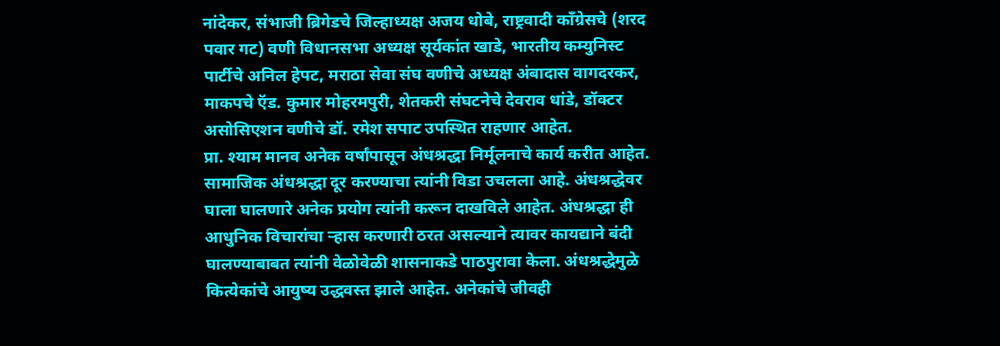नांदेकर, संभाजी ब्रिगेडचे जिल्हाध्यक्ष अजय धोबे, राष्ट्रवादी काँग्रेसचे (शरद पवार गट) वणी विधानसभा अध्यक्ष सूर्यकांत खाडे, भारतीय कम्युनिस्ट पार्टीचे अनिल हेपट, मराठा सेवा संघ वणीचे अध्यक्ष अंबादास वागदरकर, माकपचे ऍड. कुमार मोहरमपुरी, शेतकरी संघटनेचे देवराव धांडे, डॉक्टर असोसिएशन वणीचे डॉ. रमेश सपाट उपस्थित राहणार आहेत.
प्रा. श्याम मानव अनेक वर्षांपासून अंधश्रद्धा निर्मूलनाचे कार्य करीत आहेत. सामाजिक अंधश्रद्धा दूर करण्याचा त्यांनी विडा उचलला आहे. अंधश्रद्धेवर घाला घालणारे अनेक प्रयोग त्यांनी करून दाखविले आहेत. अंधश्रद्धा ही आधुनिक विचारांचा ऱ्हास करणारी ठरत असल्याने त्यावर कायद्याने बंदी घालण्याबाबत त्यांनी वेळोवेळी शासनाकडे पाठपुरावा केला. अंधश्रद्धेमुळे कित्येकांचे आयुष्य उद्धवस्त झाले आहेत. अनेकांचे जीवही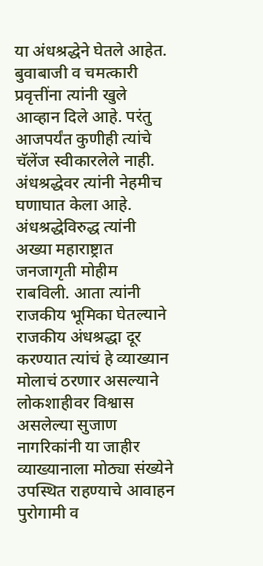या अंधश्रद्धेने घेतले आहेत. बुवाबाजी व चमत्कारी प्रवृत्तींना त्यांनी खुले आव्हान दिले आहे. परंतु आजपर्यंत कुणीही त्यांचे चॅलेंज स्वीकारलेले नाही. अंधश्रद्धेवर त्यांनी नेहमीच घणाघात केला आहे. अंधश्रद्धेविरुद्ध त्यांनी अख्या महाराष्ट्रात जनजागृती मोहीम राबविली. आता त्यांनी राजकीय भूमिका घेतल्याने राजकीय अंधश्रद्धा दूर करण्यात त्यांचं हे व्याख्यान मोलाचं ठरणार असल्याने लोकशाहीवर विश्वास असलेल्या सुजाण नागरिकांनी या जाहीर व्याख्यानाला मोठ्या संख्येने उपस्थित राहण्याचे आवाहन पुरोगामी व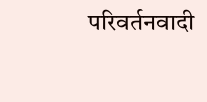परिवर्तनवादी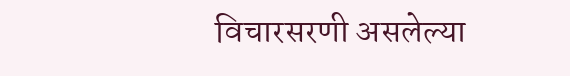विचारसरणी असलेल्या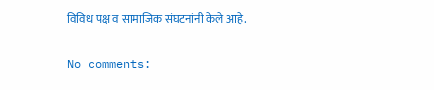विविध पक्ष व सामाजिक संघटनांनी केले आहे.


No comments: